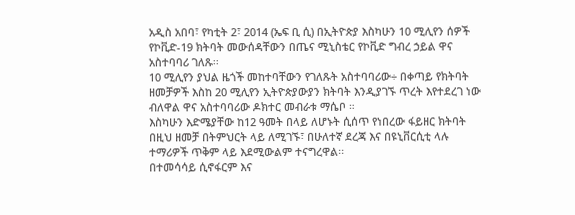አዲስ አበባ፣ የካቲት 2፣ 2014 (ኤፍ ቢ ሲ) በኢትዮጵያ እስካሁን 10 ሚሊየን ሰዎች የኮቪድ-19 ክትባት መውሰዳቸውን በጤና ሚኒስቴር የኮቪድ ግብረ ኃይል ዋና አስተባባሪ ገለጹ፡፡
10 ሚሊየን ያህል ዜጎች መከተባቸውን የገለጹት አስተባባሪው÷ በቀጣይ የክትባት ዘመቻዎች እስከ 20 ሚሊየን ኢትዮጵያውያን ክትባት እንዲያገኙ ጥረት እየተደረገ ነው ብለዋል ዋና አስተባባሪው ዶክተር መብራቱ ማሴቦ ።
እስካሁን እድሜያቸው ከ12 ዓመት በላይ ለሆኑት ሲሰጥ የነበረው ፋይዘር ክትባት በዚህ ዘመቻ በትምህርት ላይ ለሚገኙ፣ በሁለተኛ ደረጃ እና በዩኒቨርሲቲ ላሉ ተማሪዎች ጥቅም ላይ እደሚውልም ተናግረዋል፡፡
በተመሳሳይ ሲኖፋርም እና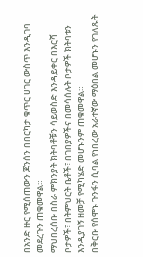በአንድ ዙር የሚሰጠውን ጆንሰን በበርካታ ቁጥር ሀገር ውስጥ እንዲገባ መደረጉን ጠቁመዋል።
ማህበረሰቡ በስራ ምክንያት ክትባቶቹን ሳይወስድ እንዳይቀር በእርሻ ቦታዎች፣ በትምህርት ቤቶች፣ በገበያዎችና በመሳሰሉት ቦታዎች ክትባቱን እንዲያገኝ ዘመቻ የሚካሄድ መሆኑንም ጠቁመዋል።
በቅርቡ የሰሞኑ ጉንፋን ሲባል የነበረው አራተኛው ማዕበል መሆኑን የገለጹት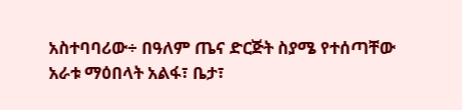አስተባባሪው÷ በዓለም ጤና ድርጅት ስያሜ የተሰጣቸው አራቱ ማዕበላት አልፋ፣ ቤታ፣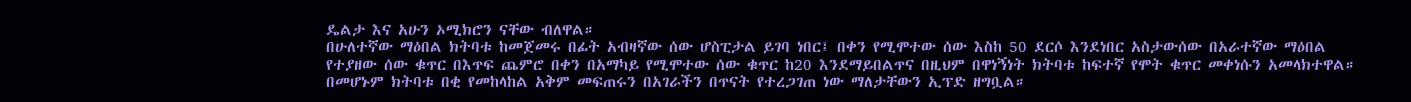ዴልታ እና አሁን ኦሚክሮን ናቸው ብለዋል።
በሁለተኛው ማዕበል ክትባቱ ከመጀመሩ በፊት አብዛኛው ሰው ሆስፒታል ይገባ ነበር፤ በቀን የሚሞተው ሰው እስከ 50 ደርሶ እንደነበር አስታውሰው በአራተኛው ማዕበል የተያዘው ሰው ቁጥር በእጥፍ ጨምሮ በቀን በአማካይ የሚሞተው ሰው ቁጥር ከ20 እንደማይበልጥና በዚህም በዋነኝነት ክትባቱ ከፍተኛ የሞት ቁጥር መቀነሱን አመላክተዋል።
በመሆኑም ክትባቱ በቂ የመከላከል አቅም መፍጠሩን በአገራችን በጥናት የተረጋገጠ ነው ማለታቸውን ኢፕድ ዘግቧል።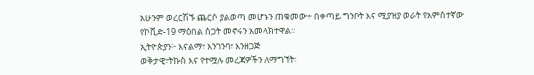አሁንም ወረርሽኙ ጨርሶ ያልወጣ መሆኑን ጠቁመው÷ በቀጣይ ግንቦት እና ሚያዝያ ወራት የአምስተኛው የኮቪድ-19 ማዕበል ስጋት መኖሩን አመላክተዋል፡፡
ኢትዮጵያን፦ እናልማ፣ እንገንባ፣ እንዘጋጅ
ወቅታዊ፣ትኩስ እና የተሟሉ መረጃዎችን ለማግኘት፡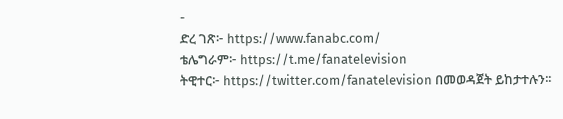-
ድረ ገጽ፦ https://www.fanabc.com/
ቴሌግራም፦ https://t.me/fanatelevision
ትዊተር፦ https://twitter.com/fanatelevision በመወዳጀት ይከታተሉን፡፡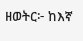ዘወትር፦ ከእኛ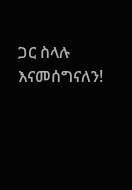ጋር ስላሉ እናመሰግናለን!